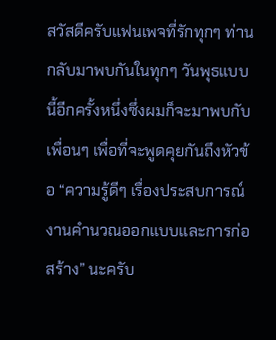สวัสดีครับแฟนเพจที่รักทุกๆ ท่าน กลับมาพบกันในทุกๆ วันพุธแบบนี้อีกครั้งหนึ่งซึ่งผมก็จะมาพบกับเพื่อนๆ เพื่อที่จะพูดคุยกันถึงหัวข้อ “ความรู้ดีๆ เรื่องประสบการณ์งานคำนวณออกแบบและการก่อสร้าง” นะครับ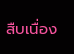สืบเนื่อง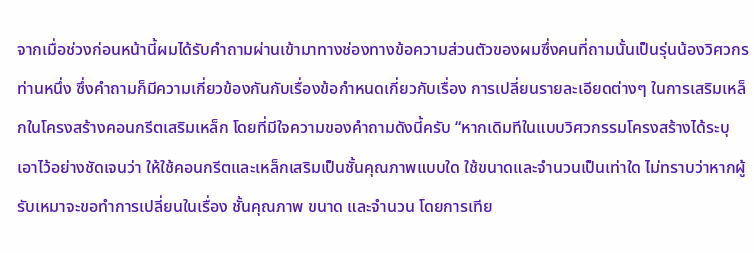จากเมื่อช่วงก่อนหน้านี้ผมได้รับคำถามผ่านเข้ามาทางช่องทางข้อความส่วนตัวของผมซึ่งคนที่ถามนั้นเป็นรุ่นน้องวิศวกรท่านหนึ่ง ซึ่งคำถามก็มีความเกี่ยวข้องกันกับเรื่องข้อกำหนดเกี่ยวกับเรื่อง การเปลี่ยนรายละเอียดต่างๆ ในการเสริมเหล็กในโครงสร้างคอนกรีตเสริมเหล็ก โดยที่มีใจความของคำถามดังนี้ครับ “หากเดิมทีในแบบวิศวกรรมโครงสร้างได้ระบุเอาไว้อย่างชัดเจนว่า ให้ใช้คอนกรีตและเหล็กเสริมเป็นชั้นคุณภาพแบบใด ใช้ขนาดและจำนวนเป็นเท่าใด ไม่ทราบว่าหากผู้รับเหมาจะขอทำการเปลี่ยนในเรื่อง ชั้นคุณภาพ ขนาด และจำนวน โดยการเทีย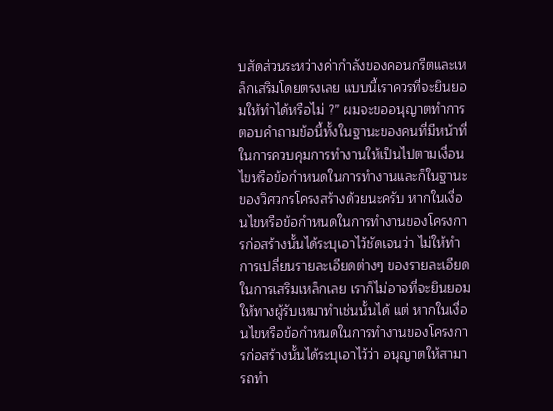บสัดส่วนระหว่างค่ากำลังของคอนกรีตและเหล็กเสริมโดยตรงเลย แบบนี้เราควรที่จะยินยอมให้ทำได้หรือไม่ ?” ผมจะขออนุญาตทำการตอบคำถามข้อนี้ทั้งในฐานะของคนที่มีหน้าที่ในการควบคุมการทำงานให้เป็นไปตามเงื่อนไขหรือข้อกำหนดในการทำงานและก็ในฐานะของวิศวกรโครงสร้างด้วยนะครับ หากในเงื่อนไขหรือข้อกำหนดในการทำงานของโครงการก่อสร้างนั้นได้ระบุเอาไว้ชัดเจนว่า ไม่ให้ทำการเปลี่ยนรายละเอียดต่างๆ ของรายละเอียดในการเสริมเหล็กเลย เราก็ไม่อาจที่จะยินยอมให้ทางผู้รับเหมาทำเช่นนั้นได้ แต่ หากในเงื่อนไขหรือข้อกำหนดในการทำงานของโครงการก่อสร้างนั้นได้ระบุเอาไว้ว่า อนุญาตให้สามารถทำ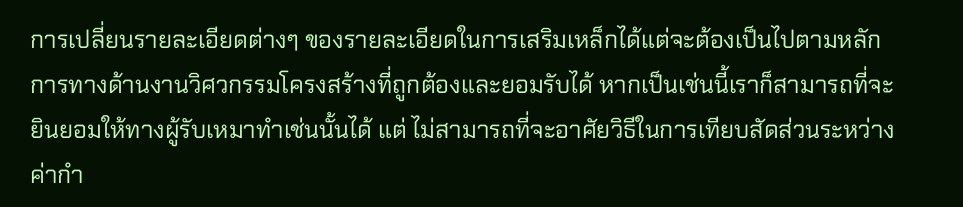การเปลี่ยนรายละเอียดต่างๆ ของรายละเอียดในการเสริมเหล็กได้แต่จะต้องเป็นไปตามหลักการทางด้านงานวิศวกรรมโครงสร้างที่ถูกต้องและยอมรับได้ หากเป็นเช่นนี้เราก็สามารถที่จะยินยอมให้ทางผู้รับเหมาทำเช่นนั้นได้ แต่ ไม่สามารถที่จะอาศัยวิธีในการเทียบสัดส่วนระหว่างค่ากำ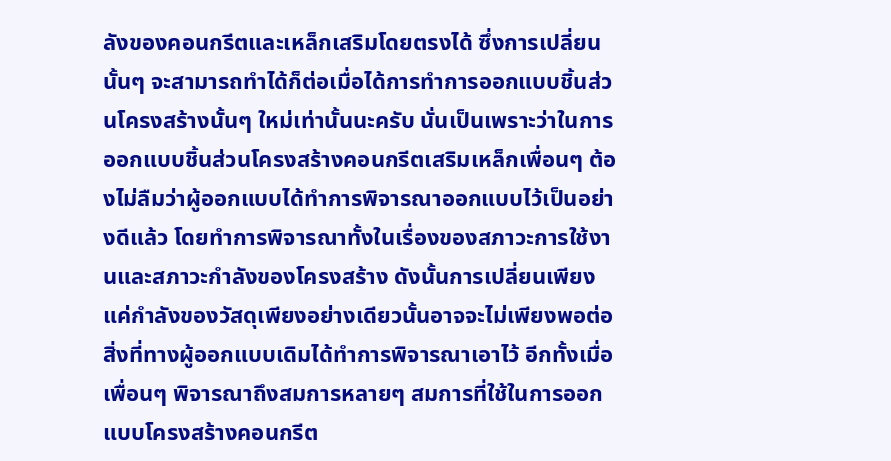ลังของคอนกรีตและเหล็กเสริมโดยตรงได้ ซึ่งการเปลี่ยนนั้นๆ จะสามารถทำได้ก็ต่อเมื่อได้การทำการออกแบบชิ้นส่วนโครงสร้างนั้นๆ ใหม่เท่านั้นนะครับ นั่นเป็นเพราะว่าในการออกแบบชิ้นส่วนโครงสร้างคอนกรีตเสริมเหล็กเพื่อนๆ ต้องไม่ลืมว่าผู้ออกแบบได้ทำการพิจารณาออกแบบไว้เป็นอย่างดีแล้ว โดยทำการพิจารณาทั้งในเรื่องของสภาวะการใช้งานและสภาวะกำลังของโครงสร้าง ดังนั้นการเปลี่ยนเพียงแค่กำลังของวัสดุเพียงอย่างเดียวนั้นอาจจะไม่เพียงพอต่อสิ่งที่ทางผู้ออกแบบเดิมได้ทำการพิจารณาเอาไว้ อีกทั้งเมื่อเพื่อนๆ พิจารณาถึงสมการหลายๆ สมการที่ใช้ในการออกแบบโครงสร้างคอนกรีต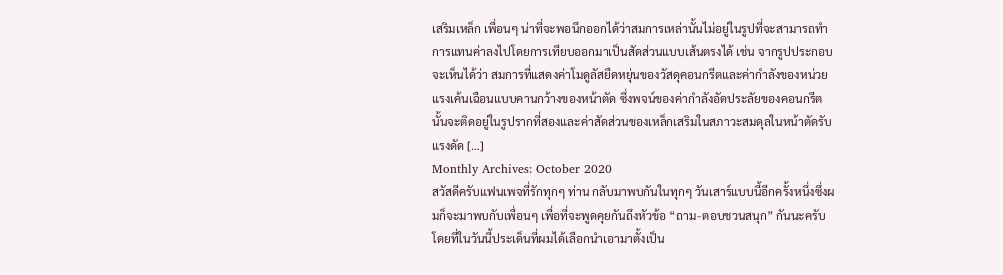เสริมเหล็ก เพื่อนๆ น่าที่จะพอนึกออกได้ว่าสมการเหล่านั้นไม่อยู่ในรูปที่จะสามารถทำการแทนค่าลงไปโดยการเทียบออกมาเป็นสัดส่วนแบบเส้นตรงได้ เช่น จากรูปประกอบจะเห็นได้ว่า สมการที่แสดงค่าโมดูลัสยืดหยุ่นของวัสดุคอนกรีตและค่ากำลังของหน่วยแรงเค้นเฉือนแบบคานกว้างของหน้าตัด ซึ่งพจน์ของค่ากำลังอัดประลัยของคอนกรีตนั้นจะติดอยู่ในรูปรากที่สองและค่าสัดส่วนของเหล็กเสริมในสภาวะสมดุลในหน้าตัดรับแรงดัด […]
Monthly Archives: October 2020
สวัสดีครับแฟนเพจที่รักทุกๆ ท่าน กลับมาพบกันในทุกๆ วันเสาร์แบบนี้อีกครั้งหนึ่งซึ่งผมก็จะมาพบกับเพื่อนๆ เพื่อที่จะพูดคุยกันถึงหัวข้อ “ถาม-ตอบชวนสนุก” กันนะครับ โดยที่ในวันนี้ประเด็นที่ผมได้เลือกนำเอามาตั้งเป็น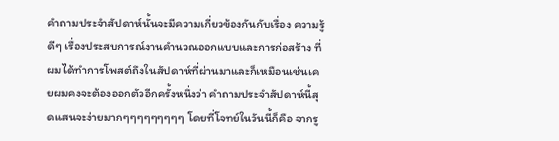คำถามประจำสัปดาห์นั้นจะมีความเกี่ยวข้องกันกับเรื่อง ความรู้ดีๆ เรื่องประสบการณ์งานคำนวณออกแบบและการก่อสร้าง ที่ผมได้ทำการโพสต์ถึงในสัปดาห์ที่ผ่านมาและก็เหมือนเช่นเคยผมคงจะต้องออกตัวอีกครั้งหนึ่งว่า คำถามประจำสัปดาห์นี้สุดแสนจะง่ายมากๆๆๆๆๆๆๆๆๆ โดยที่โจทย์ในวันนี้ก็คือ จากรู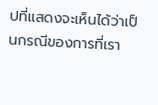ปที่แสดงจะเห็นได้ว่าเป็นกรณีของการที่เรา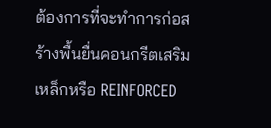ต้องการที่จะทำการก่อสร้างพื้นยื่นคอนกรีตเสริมเหล็กหรือ REINFORCED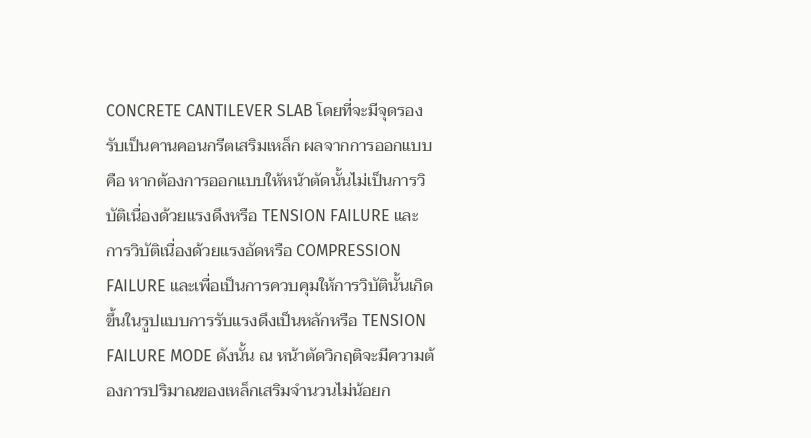CONCRETE CANTILEVER SLAB โดยที่จะมีจุดรองรับเป็นคานคอนกรีตเสริมเหล็ก ผลจากการออกแบบคือ หากต้องการออกแบบให้หน้าตัดนั้นไม่เป็นการวิบัติเนื่องด้วยแรงดึงหรือ TENSION FAILURE และการวิบัติเนื่องด้วยแรงอัดหรือ COMPRESSION FAILURE และเพื่อเป็นการควบคุมให้การวิบัตินั้นเกิดขึ้นในรูปแบบการรับแรงดึงเป็นหลักหรือ TENSION FAILURE MODE ดังนั้น ณ หน้าตัดวิกฤติจะมีความต้องการปริมาณของเหล็กเสริมจำนวนไม่น้อยก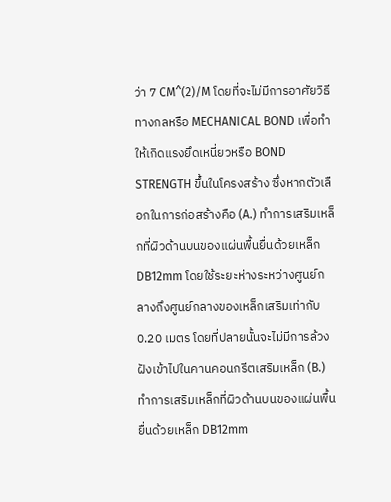ว่า 7 CM^(2)/M โดยที่จะไม่มีการอาศัยวิธีทางกลหรือ MECHANICAL BOND เพื่อทำให้เกิดแรงยึดเหนี่ยวหรือ BOND STRENGTH ขึ้นในโครงสร้าง ซึ่งหากตัวเลือกในการก่อสร้างคือ (A.) ทำการเสริมเหล็กที่ผิวด้านบนของแผ่นพื้นยื่นด้วยเหล็ก DB12mm โดยใช้ระยะห่างระหว่างศูนย์กลางถึงศูนย์กลางของเหล็กเสริมเท่ากับ 0.20 เมตร โดยที่ปลายนั้นจะไม่มีการล้วงฝังเข้าไปในคานคอนกรีตเสริมเหล็ก (B.) ทำการเสริมเหล็กที่ผิวด้านบนของแผ่นพื้นยื่นด้วยเหล็ก DB12mm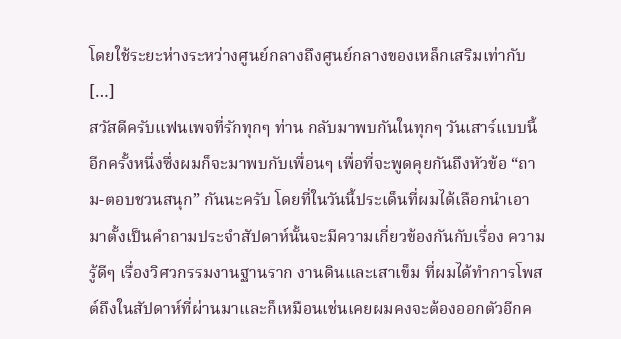โดยใช้ระยะห่างระหว่างศูนย์กลางถึงศูนย์กลางของเหล็กเสริมเท่ากับ […]
สวัสดีครับแฟนเพจที่รักทุกๆ ท่าน กลับมาพบกันในทุกๆ วันเสาร์แบบนี้อีกครั้งหนึ่งซึ่งผมก็จะมาพบกับเพื่อนๆ เพื่อที่จะพูดคุยกันถึงหัวข้อ “ถาม-ตอบชวนสนุก” กันนะครับ โดยที่ในวันนี้ประเด็นที่ผมได้เลือกนำเอามาตั้งเป็นคำถามประจำสัปดาห์นั้นจะมีความเกี่ยวข้องกันกับเรื่อง ความรู้ดีๆ เรื่องวิศวกรรมงานฐานราก งานดินและเสาเข็ม ที่ผมได้ทำการโพสต์ถึงในสัปดาห์ที่ผ่านมาและก็เหมือนเช่นเคยผมคงจะต้องออกตัวอีกค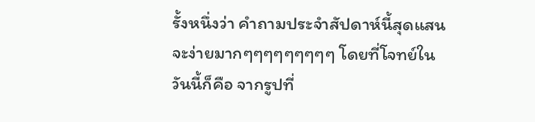รั้งหนึ่งว่า คำถามประจำสัปดาห์นี้สุดแสนจะง่ายมากๆๆๆๆๆๆๆๆๆ โดยที่โจทย์ในวันนี้ก็คือ จากรูปที่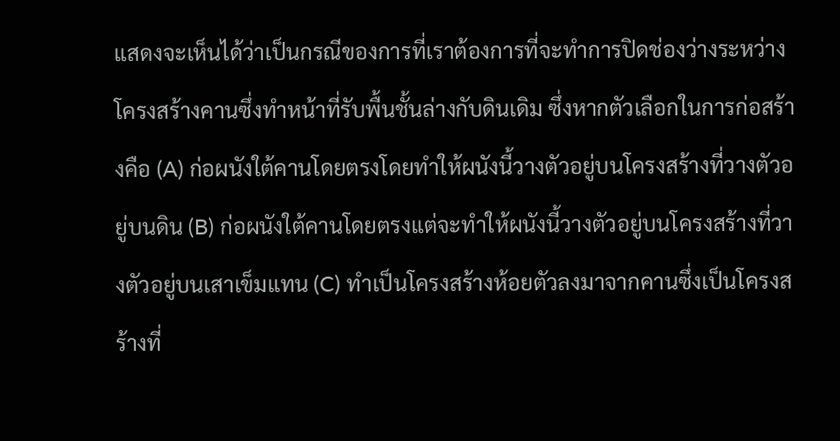แสดงจะเห็นได้ว่าเป็นกรณีของการที่เราต้องการที่จะทำการปิดช่องว่างระหว่างโครงสร้างคานซึ่งทำหน้าที่รับพื้นชั้นล่างกับดินเดิม ซึ่งหากตัวเลือกในการก่อสร้างคือ (A) ก่อผนังใต้คานโดยตรงโดยทำให้ผนังนี้วางตัวอยู่บนโครงสร้างที่วางตัวอยู่บนดิน (B) ก่อผนังใต้คานโดยตรงแต่จะทำให้ผนังนี้วางตัวอยู่บนโครงสร้างที่วางตัวอยู่บนเสาเข็มแทน (C) ทำเป็นโครงสร้างห้อยตัวลงมาจากคานซึ่งเป็นโครงสร้างที่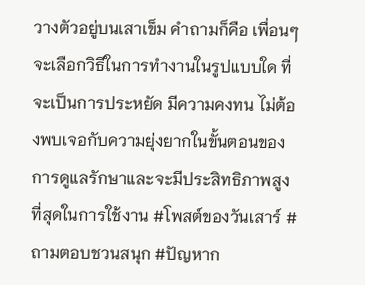วางตัวอยู่บนเสาเข็ม คำถามก็คือ เพื่อนๆ จะเลือกวิธีในการทำงานในรูปแบบใด ที่จะเป็นการประหยัด มีความคงทน ไม่ต้องพบเจอกับความยุ่งยากในขั้นตอนของการดูแลรักษาและจะมีประสิทธิภาพสูงที่สุดในการใช้งาน #โพสต์ของวันเสาร์ #ถามตอบชวนสนุก #ปัญหาก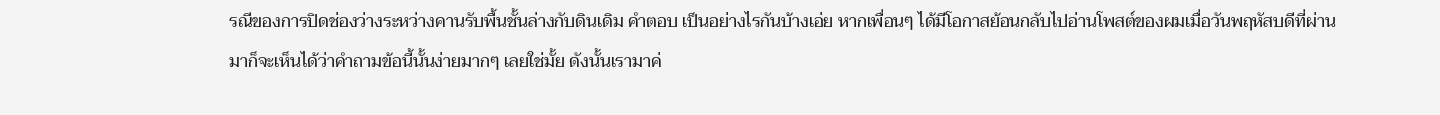รณีของการปิดช่องว่างระหว่างคานรับพื้นชั้นล่างกับดินเดิม คำตอบ เป็นอย่างไรกันบ้างเอ่ย หากเพื่อนๆ ได้มีโอกาสย้อนกลับไปอ่านโพสต์ของผมเมื่อวันพฤหัสบดีที่ผ่านมาก็จะเห็นได้ว่าคำถามข้อนี้นั้นง่ายมากๆ เลยใช่มั้ย ดังนั้นเรามาค่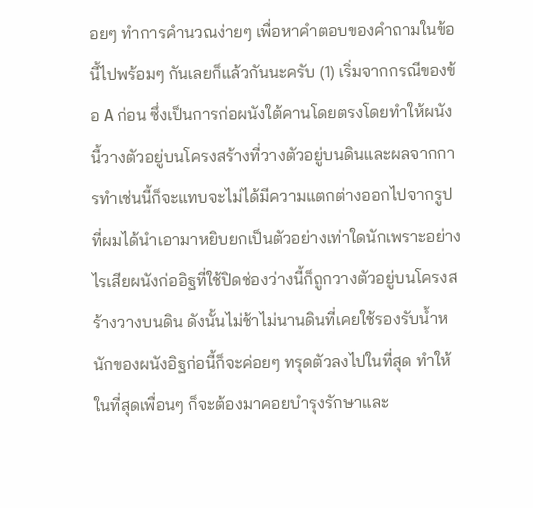อยๆ ทำการคำนวณง่ายๆ เพื่อหาคำตอบของคำถามในข้อนี้ไปพร้อมๆ กันเลยก็แล้วกันนะครับ (1) เริ่มจากกรณีของข้อ A ก่อน ซึ่งเป็นการก่อผนังใต้คานโดยตรงโดยทำให้ผนังนี้วางตัวอยู่บนโครงสร้างที่วางตัวอยู่บนดินและผลจากการทำเช่นนี้ก็จะแทบจะไม่ได้มีความแตกต่างออกไปจากรูปที่ผมได้นำเอามาหยิบยกเป็นตัวอย่างเท่าใดนักเพราะอย่างไรเสียผนังก่ออิฐที่ใช้ปิดช่องว่างนี้ก็ถูกวางตัวอยู่บนโครงสร้างวางบนดิน ดังนั้นไม่ช้าไม่นานดินที่เคยใช้รองรับน้ำหนักของผนังอิฐก่อนี้ก็จะค่อยๆ ทรุดตัวลงไปในที่สุด ทำให้ในที่สุดเพื่อนๆ ก็จะต้องมาคอยบำรุงรักษาและ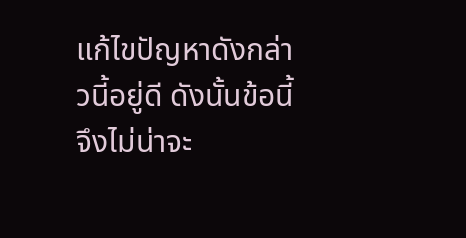แก้ไขปัญหาดังกล่าวนี้อยู่ดี ดังนั้นข้อนี้จึงไม่น่าจะ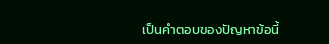เป็นคำตอบของปัญหาข้อนี้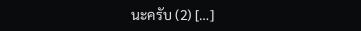นะครับ (2) […]